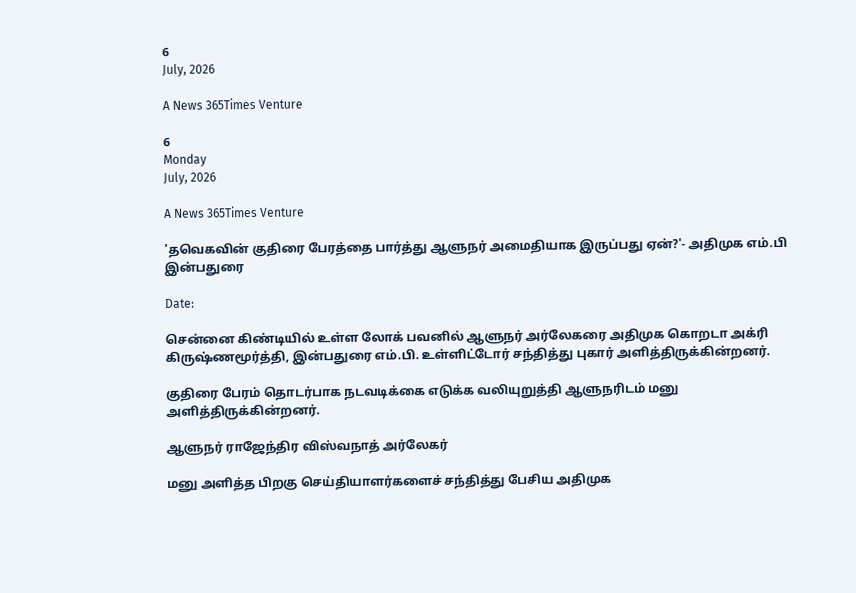6
July, 2026

A News 365Times Venture

6
Monday
July, 2026

A News 365Times Venture

'தவெகவின் குதிரை பேரத்தை பார்த்து ஆளுநர் அமைதியாக இருப்பது ஏன்?'- அதிமுக எம்.பி இன்பதுரை

Date:

சென்னை கிண்டியில் உள்ள லோக் பவனில் ஆளுநர் அர்லேகரை அதிமுக கொறடா அக்ரி கிருஷ்ணமூர்த்தி, இன்பதுரை எம்.பி. உள்ளிட்டோர் சந்தித்து புகார் அளித்திருக்கின்றனர்.

குதிரை பேரம் தொடர்பாக நடவடிக்கை எடுக்க வலியுறுத்தி ஆளுநரிடம் மனு அளித்திருக்கின்றனர்.

ஆளுநர் ராஜேந்திர விஸ்வநாத் அர்லேகர்

மனு அளித்த பிறகு செய்தியாளர்களைச் சந்தித்து பேசிய அதிமுக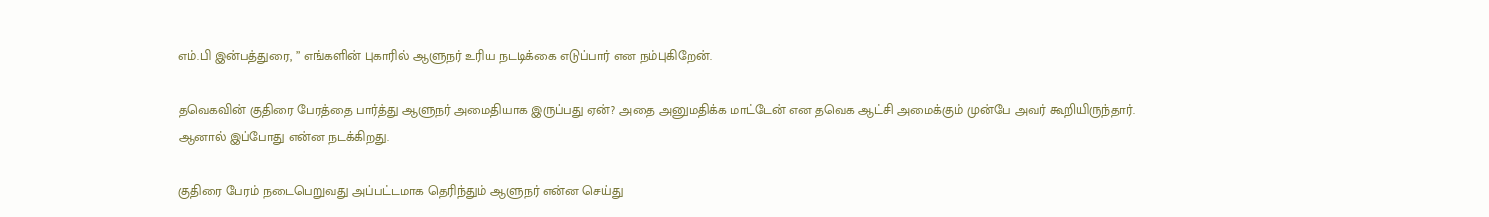எம்.பி இன்பத்துரை, ” எங்களின் புகாரில் ஆளுநர் உரிய நடடிக்கை எடுப்பார் என நம்புகிறேன்.

தவெகவின் குதிரை பேரத்தை பார்த்து ஆளுநர் அமைதியாக இருப்பது ஏன்? அதை அனுமதிக்க மாட்டேன் என தவெக ஆட்சி அமைக்கும் முன்பே அவர் கூறியிருந்தார். ஆனால் இப்போது என்ன நடக்கிறது.

குதிரை பேரம் நடைபெறுவது அப்பட்டமாக தெரிந்தும் ஆளுநர் என்ன செய்து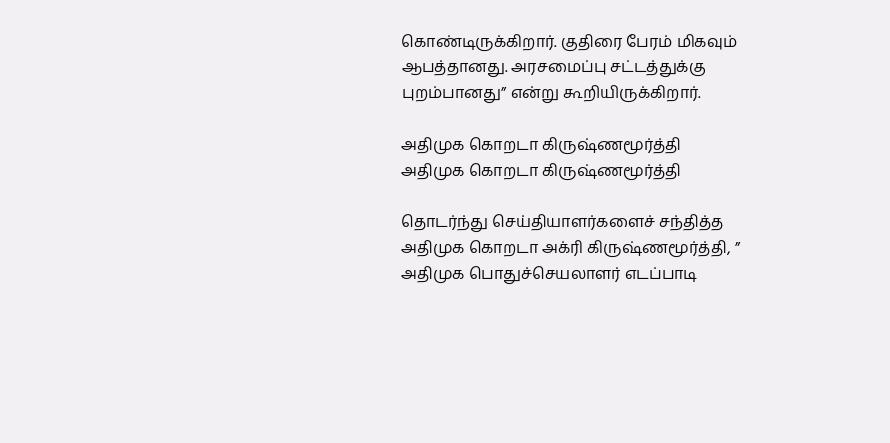கொண்டிருக்கிறார். குதிரை பேரம் மிகவும் ஆபத்தானது. அரசமைப்பு சட்டத்துக்கு புறம்பானது” என்று கூறியிருக்கிறார்.

அதிமுக கொறடா கிருஷ்ணமூர்த்தி
அதிமுக கொறடா கிருஷ்ணமூர்த்தி

தொடர்ந்து செய்தியாளர்களைச் சந்தித்த அதிமுக கொறடா அக்ரி கிருஷ்ணமூர்த்தி, ” அதிமுக பொதுச்செயலாளர் எடப்பாடி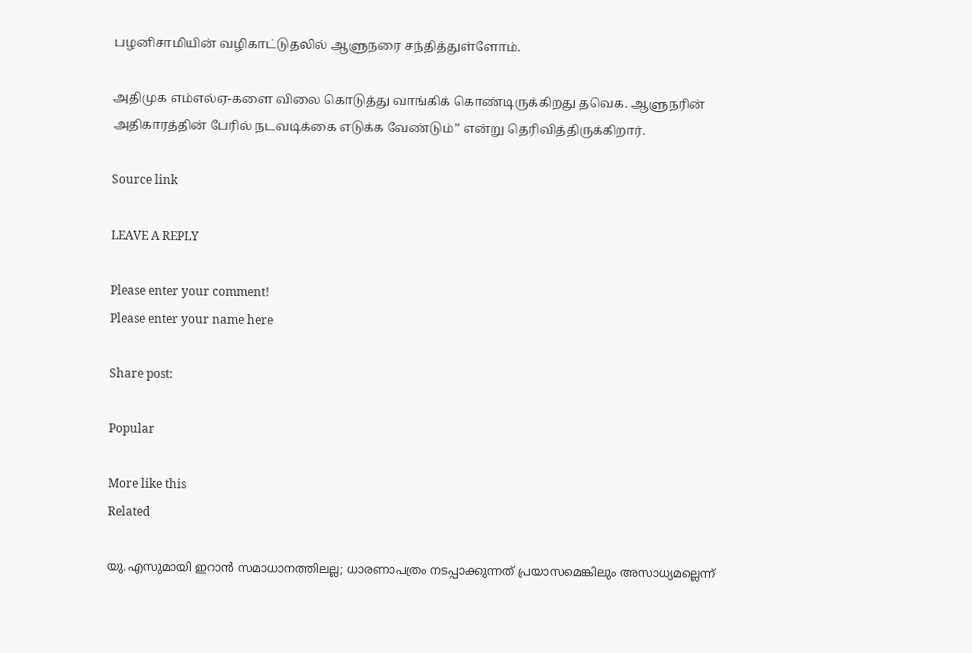பழனிசாமியின் வழிகாட்டுதலில் ஆளுநரை சந்தித்துள்ளோம்.

அதிமுக எம்எல்ஏ-களை விலை கொடுத்து வாங்கிக் கொண்டிருக்கிறது தவெக. ஆளுநரின் அதிகாரத்தின் பேரில் நடவடிக்கை எடுக்க வேண்டும்” என்று தெரிவித்திருக்கிறார்.

Source link

LEAVE A REPLY

Please enter your comment!
Please enter your name here

Share post:

Popular

More like this
Related

യു.എസുമായി ഇറാന്‍ സമാധാനത്തിലല്ല; ധാരണാപത്രം നടപ്പാക്കുന്നത് പ്രയാസമെങ്കിലും അസാധ്യമല്ലെന്ന്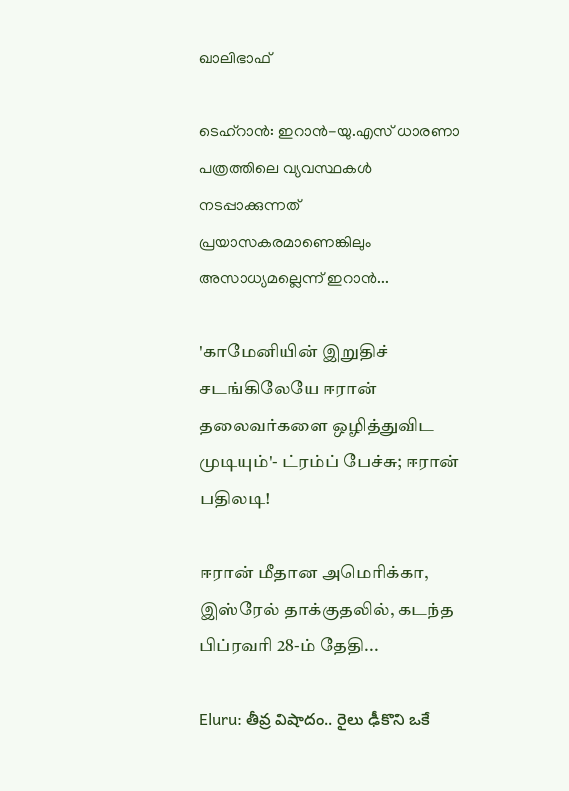ഖാലിഭാഫ്

ടെഹ്‌റാന്‍: ഇറാന്‍-യു.എസ് ധാരണാ പത്രത്തിലെ വ്യവസ്ഥകള്‍ നടപ്പാക്കുന്നത് പ്രയാസകരമാണെങ്കിലും അസാധ്യമല്ലെന്ന് ഇറാന്‍...

'காமேனியின் இறுதிச் சடங்கிலேயே ஈரான் தலைவர்களை ஒழித்துவிட முடியும்'- ட்ரம்ப் பேச்சு; ஈரான் பதிலடி!

ஈரான் மீதான அமெரிக்கா, இஸ்ரேல் தாக்குதலில், கடந்த பிப்ரவரி 28-ம் தேதி...

Eluru: తీవ్ర విషాదం.. రైలు ఢీకొని ఒకే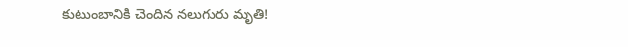కుటుంబానికి చెందిన నలుగురు మృతి!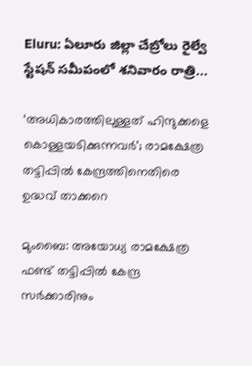Eluru: ఏలూరు జిల్లా చేబ్రోలు రైల్వే స్టేషన్ సమీపంలో శనివారం రాత్రి...

‘അധികാരത്തിലുള്ളത് ഹിന്ദുക്കളെ കൊള്ളയടിക്കുന്നവര്‍’; രാമക്ഷേത്ര തട്ടിപ്പില്‍ കേന്ദ്രത്തിനെതിരെ ഉദ്ധവ് താക്കറെ

മുംബൈ: അയോധ്യ രാമക്ഷേത്ര ഫണ്ട് തട്ടിപ്പില്‍ കേന്ദ്ര സര്‍ക്കാരിനും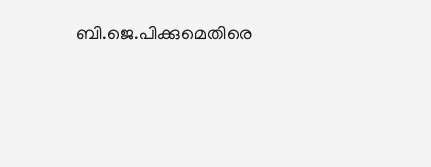ബി.ജെ.പിക്കുമെതിരെ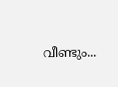വീണ്ടും...